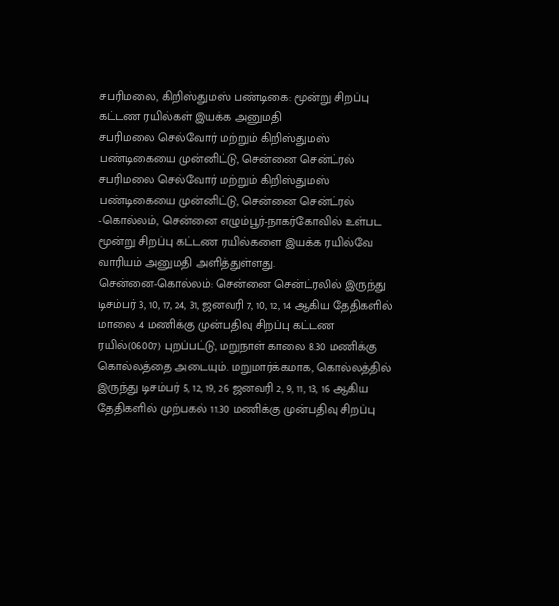சபரிமலை, கிறிஸ்துமஸ் பண்டிகை: மூன்று சிறப்பு கட்டண ரயில்கள் இயக்க அனுமதி
சபரிமலை செல்வோர் மற்றும் கிறிஸ்துமஸ் பண்டிகையை முன்னிட்டு, சென்னை சென்ட்ரல்
சபரிமலை செல்வோர் மற்றும் கிறிஸ்துமஸ் பண்டிகையை முன்னிட்டு, சென்னை சென்ட்ரல்
-கொல்லம், சென்னை எழும்பூர்-நாகர்கோவில் உள்பட மூன்று சிறப்பு கட்டண ரயில்களை இயக்க ரயில்வே வாரியம் அனுமதி அளித்துள்ளது.
சென்னை-கொல்லம்: சென்னை சென்ட்ரலில் இருந்து டிசம்பர் 3, 10, 17, 24, 31, ஜனவரி 7, 10, 12, 14 ஆகிய தேதிகளில் மாலை 4 மணிக்கு முன்பதிவு சிறப்பு கட்டண ரயில்(06007) புறப்பட்டு, மறுநாள் காலை 8.30 மணிக்கு கொல்லத்தை அடையும். மறுமார்க்கமாக, கொல்லத்தில் இருந்து டிசம்பர் 5, 12, 19, 26 ஜனவரி 2, 9, 11, 13, 16 ஆகிய தேதிகளில் முற்பகல் 11.30 மணிக்கு முன்பதிவு சிறப்பு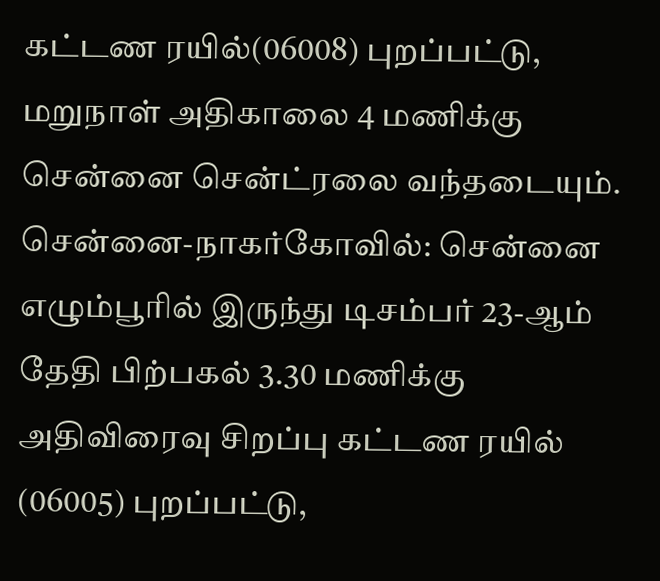கட்டண ரயில்(06008) புறப்பட்டு, மறுநாள் அதிகாலை 4 மணிக்கு சென்னை சென்ட்ரலை வந்தடையும்.
சென்னை-நாகர்கோவில்: சென்னை எழும்பூரில் இருந்து டிசம்பர் 23-ஆம் தேதி பிற்பகல் 3.30 மணிக்கு அதிவிரைவு சிறப்பு கட்டண ரயில் (06005) புறப்பட்டு,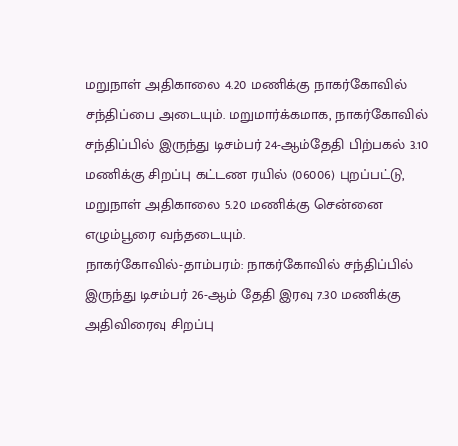மறுநாள் அதிகாலை 4.20 மணிக்கு நாகர்கோவில் சந்திப்பை அடையும். மறுமார்க்கமாக, நாகர்கோவில் சந்திப்பில் இருந்து டிசம்பர் 24-ஆம்தேதி பிற்பகல் 3.10 மணிக்கு சிறப்பு கட்டண ரயில் (06006) புறப்பட்டு, மறுநாள் அதிகாலை 5.20 மணிக்கு சென்னை எழும்பூரை வந்தடையும்.
நாகர்கோவில்-தாம்பரம்: நாகர்கோவில் சந்திப்பில் இருந்து டிசம்பர் 26-ஆம் தேதி இரவு 7.30 மணிக்கு அதிவிரைவு சிறப்பு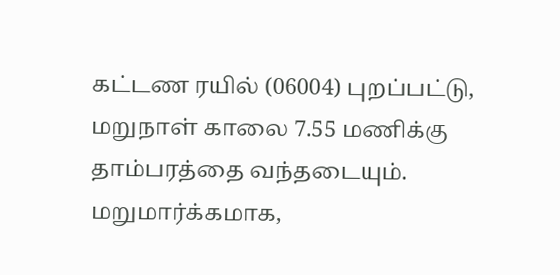கட்டண ரயில் (06004) புறப்பட்டு, மறுநாள் காலை 7.55 மணிக்கு தாம்பரத்தை வந்தடையும். மறுமார்க்கமாக,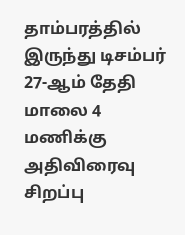தாம்பரத்தில் இருந்து டிசம்பர் 27-ஆம் தேதி மாலை 4 மணிக்கு அதிவிரைவு சிறப்பு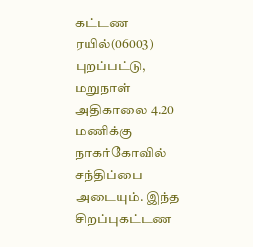கட்டண ரயில்(06003) புறப்பட்டு, மறுநாள் அதிகாலை 4.20 மணிக்கு நாகர்கோவில் சந்திப்பை அடையும். இந்த சிறப்புகட்டண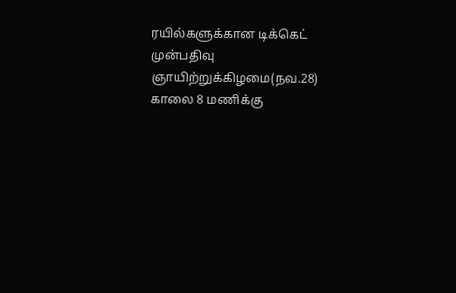ரயில்களுக்கான டிக்கெட் முன்பதிவு
ஞாயிற்றுக்கிழமை(நவ.28) காலை 8 மணிக்கு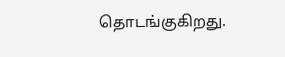தொடங்குகிறது.